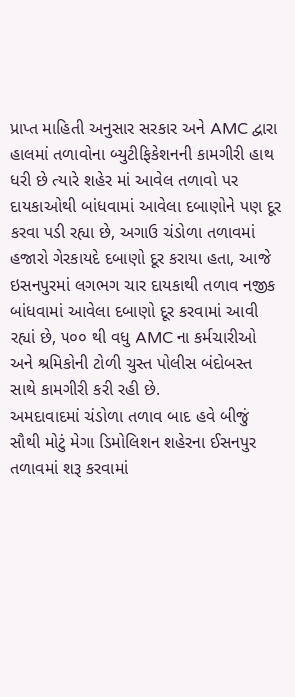પ્રાપ્ત માહિતી અનુસાર સરકાર અને AMC દ્વારા હાલમાં તળાવોના બ્યુટીફિકેશનની કામગીરી હાથ ધરી છે ત્યારે શહેર માં આવેલ તળાવો પર દાયકાઓથી બાંધવામાં આવેલા દબાણોને પણ દૂર કરવા પડી રહ્યા છે, અગાઉ ચંડોળા તળાવમાં હજારો ગેરકાયદે દબાણો દૂર કરાયા હતા, આજે ઇસનપુરમાં લગભગ ચાર દાયકાથી તળાવ નજીક બાંધવામાં આવેલા દબાણો દૂર કરવામાં આવી રહ્યાં છે, ૫૦૦ થી વધુ AMC ના કર્મચારીઓ અને શ્રમિકોની ટોળી ચુસ્ત પોલીસ બંદોબસ્ત સાથે કામગીરી કરી રહી છે.
અમદાવાદમાં ચંડોળા તળાવ બાદ હવે બીજું સૌથી મોટું મેગા ડિમોલિશન શહેરના ઈસનપુર તળાવમાં શરૂ કરવામાં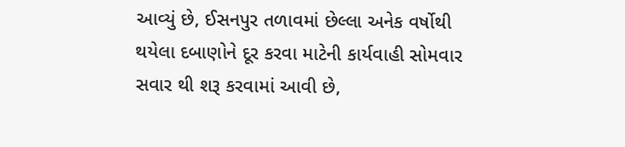આવ્યું છે, ઈસનપુર તળાવમાં છેલ્લા અનેક વર્ષોથી થયેલા દબાણોને દૂર કરવા માટેની કાર્યવાહી સોમવાર સવાર થી શરૂ કરવામાં આવી છે,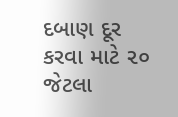દબાણ દૂર કરવા માટે ૨૦ જેટલા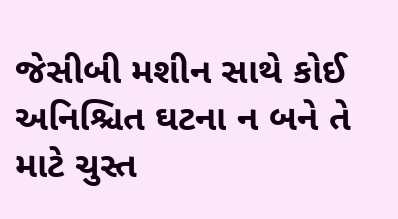જેસીબી મશીન સાથે કોઈ અનિશ્ચિત ઘટના ન બને તે માટે ચુસ્ત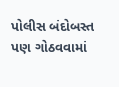પોલીસ બંદોબસ્ત પણ ગોઠવવામાં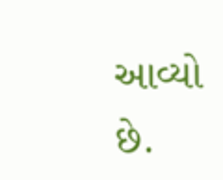આવ્યો છે.